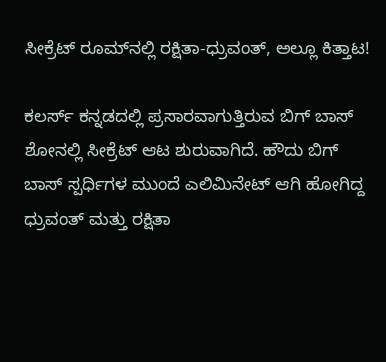ಸೀಕ್ರೆಟ್ ರೂಮ್‍ನಲ್ಲಿ ರಕ್ಷಿತಾ-ಧ್ರುವಂತ್, ಅಲ್ಲೂ ಕಿತ್ತಾಟ!

ಕಲರ್ಸ್ ಕನ್ನಡದಲ್ಲಿ ಪ್ರಸಾರವಾಗುತ್ತಿರುವ ಬಿಗ್ ಬಾಸ್ ಶೋನಲ್ಲಿ ಸೀಕ್ರೆಟ್ ಆಟ ಶುರುವಾಗಿದೆ. ಹೌದು ಬಿಗ್ ಬಾಸ್ ಸ್ಪರ್ಧಿಗಳ ಮುಂದೆ ಎಲಿಮಿನೇಟ್ ಆಗಿ ಹೋಗಿದ್ದ ಧ್ರುವಂತ್ ಮತ್ತು ರಕ್ಷಿತಾ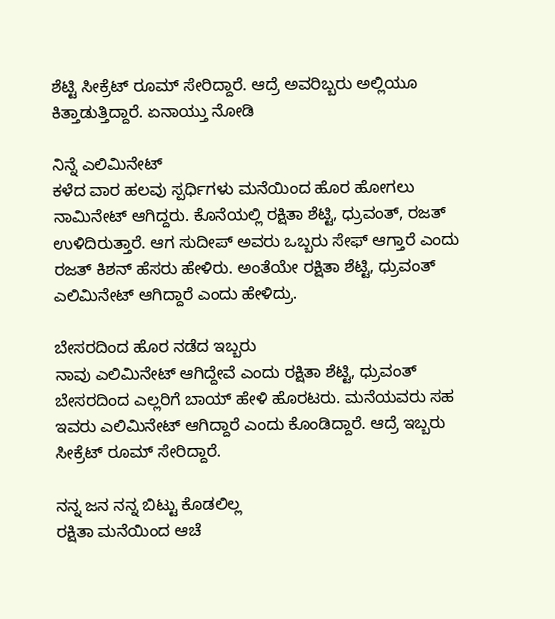ಶೆಟ್ಟಿ ಸೀಕ್ರೆಟ್ ರೂಮ್ ಸೇರಿದ್ದಾರೆ. ಆದ್ರೆ ಅವರಿಬ್ಬರು ಅಲ್ಲಿಯೂ ಕಿತ್ತಾಡುತ್ತಿದ್ದಾರೆ. ಏನಾಯ್ತು ನೋಡಿ

ನಿನ್ನೆ ಎಲಿಮಿನೇಟ್
ಕಳೆದ ವಾರ ಹಲವು ಸ್ಪರ್ಧಿಗಳು ಮನೆಯಿಂದ ಹೊರ ಹೋಗಲು ನಾಮಿನೇಟ್ ಆಗಿದ್ದರು. ಕೊನೆಯಲ್ಲಿ ರಕ್ಷಿತಾ ಶೆಟ್ಟಿ, ಧ್ರುವಂತ್, ರಜತ್ ಉಳಿದಿರುತ್ತಾರೆ. ಆಗ ಸುದೀಪ್ ಅವರು ಒಬ್ಬರು ಸೇಫ್ ಆಗ್ತಾರೆ ಎಂದು ರಜತ್ ಕಿಶನ್ ಹೆಸರು ಹೇಳಿರು. ಅಂತೆಯೇ ರಕ್ಷಿತಾ ಶೆಟ್ಟಿ, ಧ್ರುವಂತ್ ಎಲಿಮಿನೇಟ್ ಆಗಿದ್ದಾರೆ ಎಂದು ಹೇಳಿದ್ರು.

ಬೇಸರದಿಂದ ಹೊರ ನಡೆದ ಇಬ್ಬರು
ನಾವು ಎಲಿಮಿನೇಟ್ ಆಗಿದ್ದೇವೆ ಎಂದು ರಕ್ಷಿತಾ ಶೆಟ್ಟಿ, ಧ್ರುವಂತ್ ಬೇಸರದಿಂದ ಎಲ್ಲರಿಗೆ ಬಾಯ್ ಹೇಳಿ ಹೊರಟರು. ಮನೆಯವರು ಸಹ ಇವರು ಎಲಿಮಿನೇಟ್ ಆಗಿದ್ದಾರೆ ಎಂದು ಕೊಂಡಿದ್ದಾರೆ. ಆದ್ರೆ ಇಬ್ಬರು ಸೀಕ್ರೆಟ್ ರೂಮ್ ಸೇರಿದ್ದಾರೆ.

ನನ್ನ ಜನ ನನ್ನ ಬಿಟ್ಟು ಕೊಡಲಿಲ್ಲ
ರಕ್ಷಿತಾ ಮನೆಯಿಂದ ಆಚೆ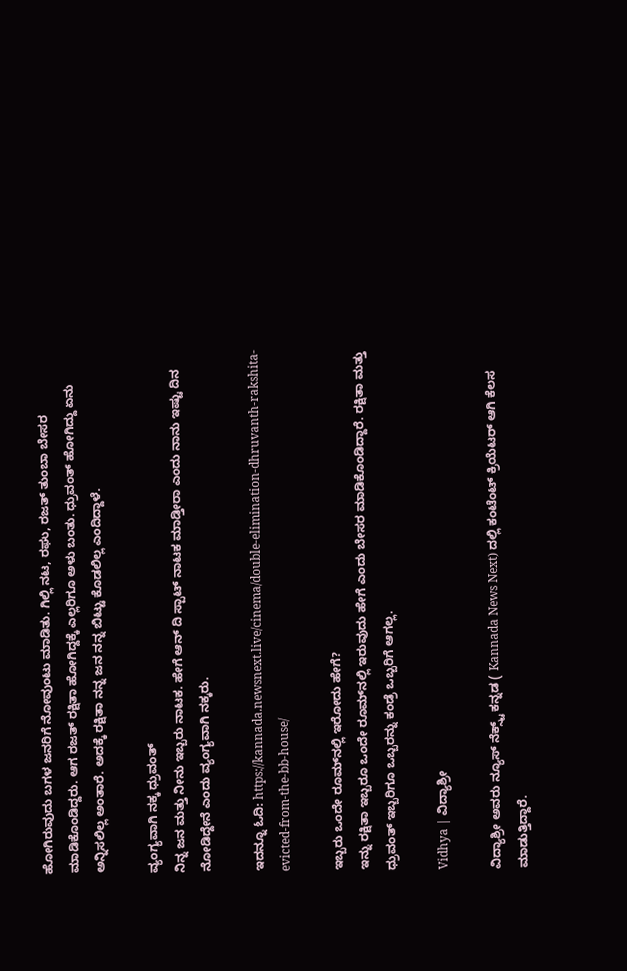ಹೋಗಿರುವುದು ಬಗಳ ಜನರಿಗೆ ನೋವುಂಟು ಮಾಡಿತು. ಗಿಲ್ಲಿ ನಟ, ರಘು, ರಜತ್ ತುಂಬಾ ಬೇಸರ ಮಾಡಿಕೊಂಡಿದ್ದರು. ಆಗ ರಜತ್ ರಕ್ಷಿತಾ ಹೋಗಿದ್ದಕ್ಕೆ ಎಲ್ಲರಿಗೂ ಅಳು ಬಂತು. ಧ್ರುವಂತ್ ಹೋಗಿದ್ದು ಏನು ಅನ್ನಿಸಲಿಲ್ಲ ಅಂತಾರೆ. ಅದಕ್ಕೆ ರಕ್ಷಿತಾ ನನ್ನ ಜನ ನನ್ನ ಬಿಟ್ಟು ಕೊಡಲಿಲ್ಲ ಎಂದಿದ್ದಾಳೆ.

ವ್ಯಂಗ್ಯವಾಗಿ ನಕ್ಕ ಧ್ರುವಂತ್
ನಿನ್ನ ಜನ ಮತ್ತು ನೀನು ಇಬ್ಬರು ನಾಟಕ. ಹೇಗೆ ಆನ್ ದಿ ಸ್ಪಾಟ್ ನಾಟಕ ಮಾಡ್ತೀರಾ ಎಂದು ನಾನು ಇಷ್ಟು ದಿನ ನೋಡಿದ್ದೇನೆ ಎಂದು ವ್ಯಂಗ್ಯವಾಗಿ ನಕ್ಕರು.

ಇದನ್ನೂ ಓದಿ: https://kannada.newsnext.live/cinema/double-elimination-dhruvanth-rakshita-evicted-from-the-bb-house/

ಇಬ್ಬರು ಒಂದೇ ರೂಮ್‍ನಲ್ಲಿ ಇರೋದು ಹೇಗೆ?
ಇನ್ನು ರಕ್ಷಿತಾ ಇಬ್ಬರೂ ಒಂದೇ ರೂಮ್‍ನಲ್ಲಿ ಇರುವುದು ಹೇಗೆ ಎಂದು ಬೇಸರ ಮಾಡಿಕೊಂಡಿದ್ದಾರೆ. ರಕ್ಷಿತಾ ಮತ್ತು ಧ್ರುವಂತ್ ಇಬ್ಬರಿಗೂ ಒಬ್ಬರನ್ನು ಕಂಡ್ರೆ ಒಬ್ಬರಿಗೆ ಆಗಲ್ಲ.

Vidhya | ವಿದ್ಯಾಶ್ರೀ

ವಿದ್ಯಾಶ್ರೀ ಅವರು ನ್ಯೂಸ್‌ ನೆಕ್ಸ್ಟ್‌ ಕನ್ನಡ ( Kannada News Next) ದಲ್ಲಿ ಕಂಟೆಂಟ್‌ ಕ್ರಿಯೆಟರ್‌ ಆಗಿ ಕೆಲಸ ಮಾಡುತ್ತಿದ್ದಾರೆ.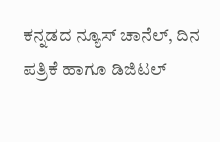ಕನ್ನಡದ ನ್ಯೂಸ್‌ ಚಾನೆಲ್‌, ದಿನ ಪತ್ರಿಕೆ ಹಾಗೂ ಡಿಜಿಟಲ್‌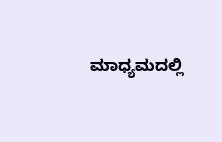ಮಾಧ್ಯಮದಲ್ಲಿ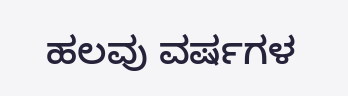ಹಲವು ವರ್ಷಗಳ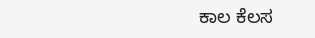ಕಾಲ ಕೆಲಸ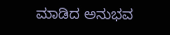ಮಾಡಿದ ಅನುಭವ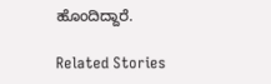ಹೊಂದಿದ್ದಾರೆ.

Related Stories